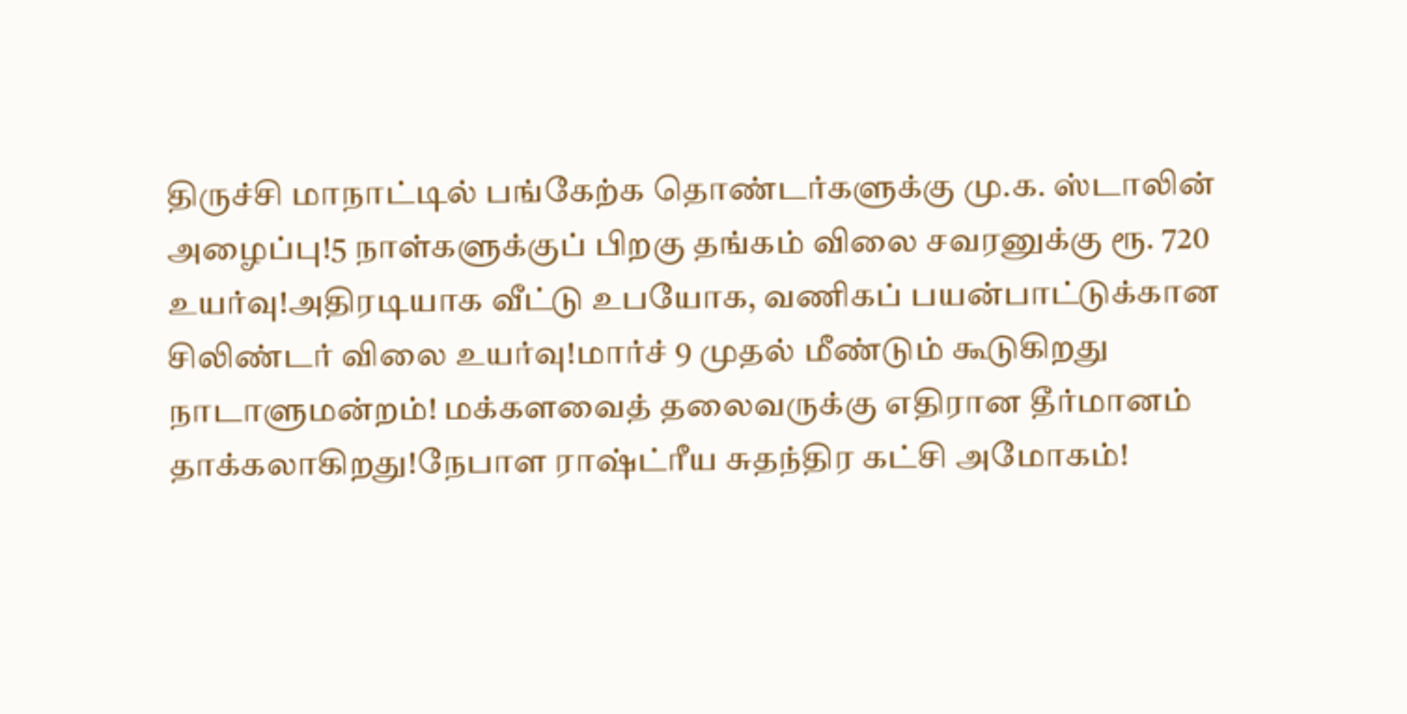திருச்சி மாநாட்டில் பங்கேற்க தொண்டர்களுக்கு மு.க. ஸ்டாலின் அழைப்பு!5 நாள்களுக்குப் பிறகு தங்கம் விலை சவரனுக்கு ரூ. 720 உயர்வு!அதிரடியாக வீட்டு உபயோக, வணிகப் பயன்பாட்டுக்கான சிலிண்டர் விலை உயர்வு!மார்ச் 9 முதல் மீண்டும் கூடுகிறது நாடாளுமன்றம்! மக்களவைத் தலைவருக்கு எதிரான தீர்மானம் தாக்கலாகிறது!நேபாள ராஷ்ட்ரீய சுதந்திர கட்சி அமோகம்!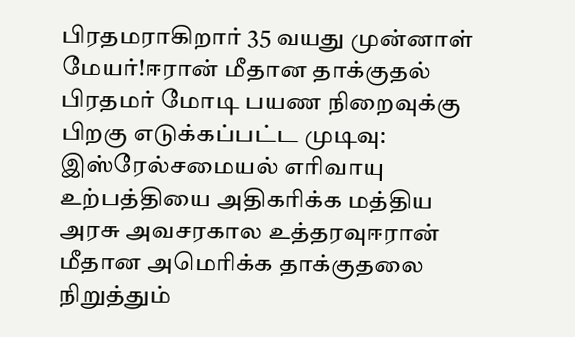பிரதமராகிறார் 35 வயது முன்னாள் மேயர்!ஈரான் மீதான தாக்குதல் பிரதமர் மோடி பயண நிறைவுக்கு பிறகு எடுக்கப்பட்ட முடிவு: இஸ்ரேல்சமையல் எரிவாயு உற்பத்தியை அதிகரிக்க மத்திய அரசு அவசரகால உத்தரவுஈரான் மீதான அமெரிக்க தாக்குதலை நிறுத்தும்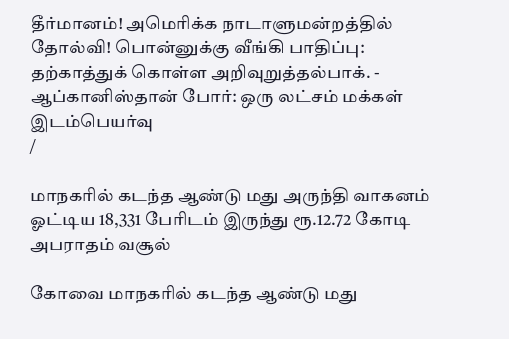தீர்மானம்! அமெரிக்க நாடாளுமன்றத்தில் தோல்வி! பொன்னுக்கு வீங்கி பாதிப்பு: தற்காத்துக் கொள்ள அறிவுறுத்தல்பாக். - ஆப்கானிஸ்தான் போர்: ஒரு லட்சம் மக்கள் இடம்பெயர்வு
/

மாநகரில் கடந்த ஆண்டு மது அருந்தி வாகனம் ஓட்டிய 18,331 பேரிடம் இருந்து ரூ.12.72 கோடி அபராதம் வசூல்

கோவை மாநகரில் கடந்த ஆண்டு மது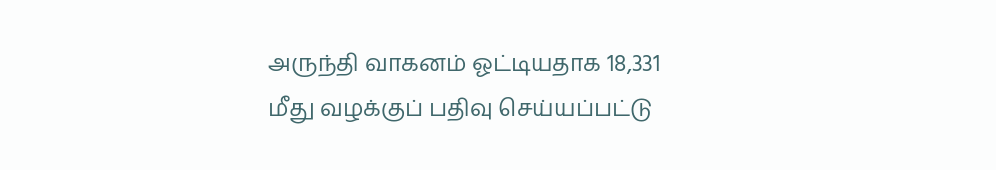அருந்தி வாகனம் ஓட்டியதாக 18,331 மீது வழக்குப் பதிவு செய்யப்பட்டு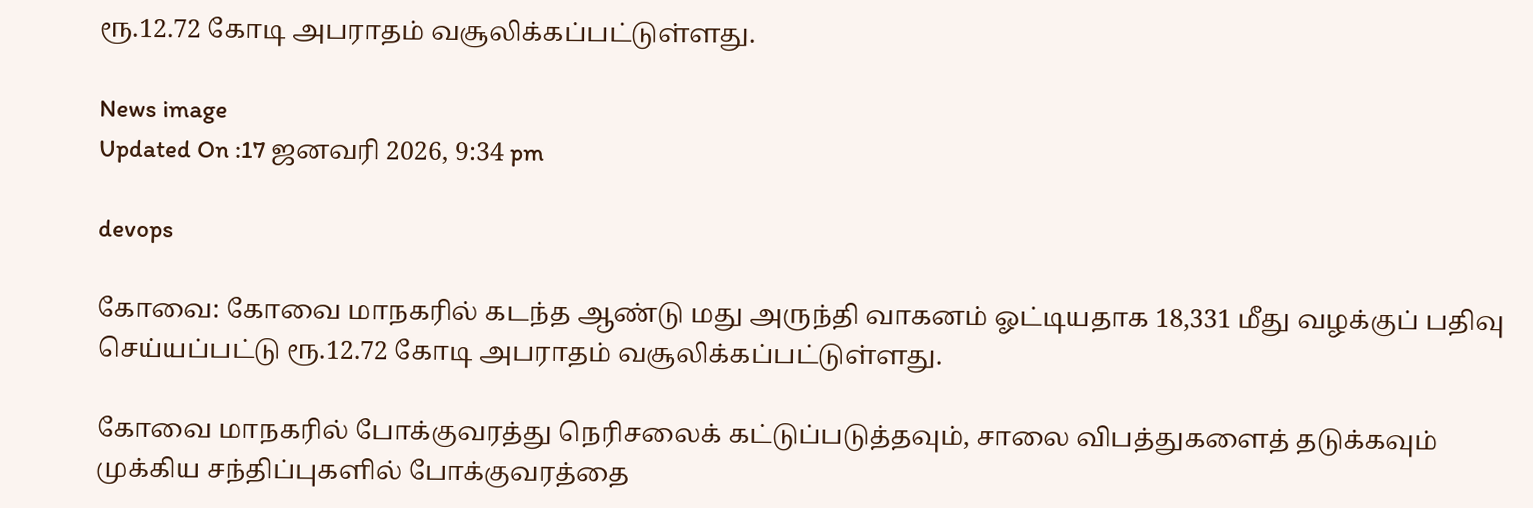ரூ.12.72 கோடி அபராதம் வசூலிக்கப்பட்டுள்ளது.

News image
Updated On :17 ஜனவரி 2026, 9:34 pm

devops

கோவை: கோவை மாநகரில் கடந்த ஆண்டு மது அருந்தி வாகனம் ஓட்டியதாக 18,331 மீது வழக்குப் பதிவு செய்யப்பட்டு ரூ.12.72 கோடி அபராதம் வசூலிக்கப்பட்டுள்ளது.

கோவை மாநகரில் போக்குவரத்து நெரிசலைக் கட்டுப்படுத்தவும், சாலை விபத்துகளைத் தடுக்கவும் முக்கிய சந்திப்புகளில் போக்குவரத்தை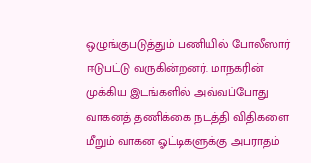ஒழுங்குபடுத்தும் பணியில் போலீஸார் ஈடுபட்டு வருகின்றனர். மாநகரின் முக்கிய இடங்களில் அவ்வப்போது வாகனத் தணிக்கை நடத்தி விதிகளை மீறும் வாகன ஓட்டிகளுக்கு அபராதம்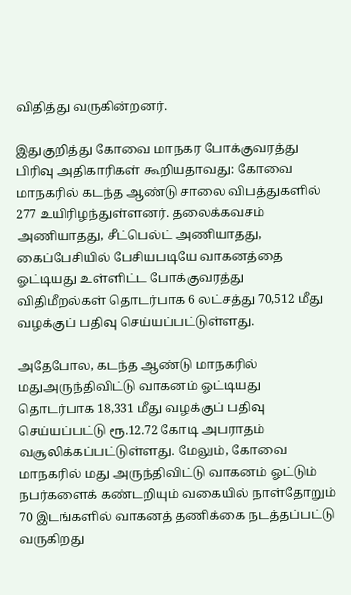விதித்து வருகின்றனர்.

இதுகுறித்து கோவை மாநகர போக்குவரத்து பிரிவு அதிகாரிகள் கூறியதாவது: கோவை மாநகரில் கடந்த ஆண்டு சாலை விபத்துகளில் 277 உயிரிழந்துள்ளனர். தலைக்கவசம் அணியாதது, சீட்பெல்ட் அணியாதது, கைப்பேசியில் பேசியபடியே வாகனத்தை ஓட்டியது உள்ளிட்ட போக்குவரத்து விதிமீறல்கள் தொடர்பாக 6 லட்சத்து 70,512 மீது வழக்குப் பதிவு செய்யப்பட்டுள்ளது.

அதேபோல, கடந்த ஆண்டு மாநகரில் மதுஅருந்திவிட்டு வாகனம் ஓட்டியது தொடர்பாக 18,331 மீது வழக்குப் பதிவு செய்யப்பட்டு ரூ.12.72 கோடி அபராதம் வசூலிக்கப்பட்டுள்ளது. மேலும், கோவை மாநகரில் மது அருந்திவிட்டு வாகனம் ஓட்டும் நபர்களைக் கண்டறியும் வகையில் நாள்தோறும் 70 இடங்களில் வாகனத் தணிக்கை நடத்தப்பட்டு வருகிறது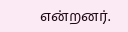என்றனர்.